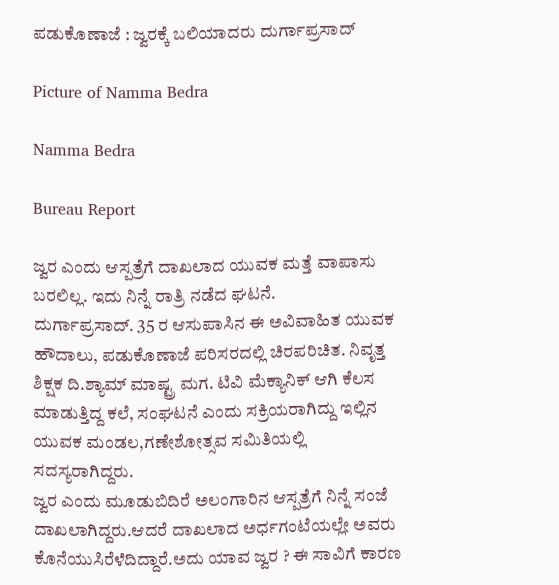ಪಡುಕೊಣಾಜೆ : ಜ್ವರಕ್ಕೆ ಬಲಿಯಾದರು ದುರ್ಗಾಪ್ರಸಾದ್

Picture of Namma Bedra

Namma Bedra

Bureau Report

ಜ್ವರ ಎಂದು ಆಸ್ಪತ್ರೆಗೆ ದಾಖಲಾದ ಯುವಕ ಮತ್ತೆ ವಾಪಾಸು ಬರಲಿಲ್ಲ. ಇದು ನಿನ್ನೆ ರಾತ್ರಿ ನಡೆದ ಘಟನೆ.
ದುರ್ಗಾಪ್ರಸಾದ್. 35 ರ ಆಸುಪಾಸಿನ ಈ ಅವಿವಾಹಿತ ಯುವಕ ಹೌದಾಲು, ಪಡುಕೊಣಾಜೆ ಪರಿಸರದಲ್ಲಿ ಚಿರಪರಿಚಿತ. ನಿವೃತ್ತ ಶಿಕ್ಷಕ ದಿ.ಶ್ಯಾಮ್ ಮಾಷ್ಟ್ರ ಮಗ. ಟಿವಿ ಮೆಕ್ಯಾನಿಕ್ ಆಗಿ ಕೆಲಸ ಮಾಡುತ್ತಿದ್ದ ಕಲೆ, ಸಂಘಟನೆ ಎಂದು ಸಕ್ರಿಯರಾಗಿದ್ದು ಇಲ್ಲಿನ ಯುವಕ ಮಂಡಲ,ಗಣೇಶೋತ್ಸವ ಸಮಿತಿಯಲ್ಲಿ ಸದಸ್ಯರಾಗಿದ್ದರು.
ಜ್ವರ ಎಂದು ಮೂಡುಬಿದಿರೆ ಅಲಂಗಾರಿನ ಆಸ್ಪತ್ರೆಗೆ ನಿನ್ನೆ ಸಂಜೆ ದಾಖಲಾಗಿದ್ದರು.ಆದರೆ ದಾಖಲಾದ ಅರ್ಧಗಂಟೆಯಲ್ಲೇ ಅವರು ಕೊನೆಯುಸಿರೆಳೆದಿದ್ದಾರೆ.ಅದು ಯಾವ ಜ್ವರ ? ಈ ಸಾವಿಗೆ ಕಾರಣ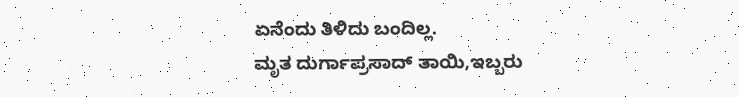ಏನೆಂದು ತಿಳಿದು ಬಂದಿಲ್ಲ.
ಮೃತ ದುರ್ಗಾಪ್ರಸಾದ್ ತಾಯಿ,ಇಬ್ಬರು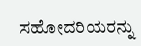ಸಹೋದರಿಯರನ್ನು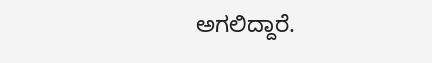ಅಗಲಿದ್ದಾರೆ.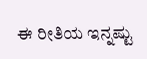ಈ ರೀತಿಯ ಇನ್ನಷ್ಟು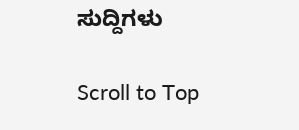ಸುದ್ದಿಗಳು

Scroll to Top